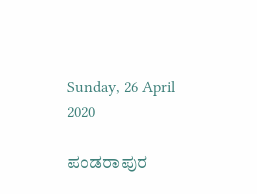Sunday, 26 April 2020

ಪಂಡರಾಪುರ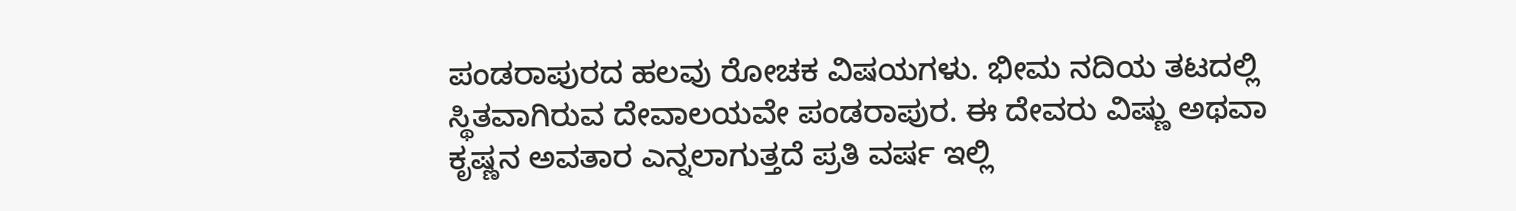ಪಂಡರಾಪುರದ ಹಲವು ರೋಚಕ ವಿಷಯಗಳು. ಭೀಮ ನದಿಯ ತಟದಲ್ಲಿ ಸ್ಥಿತವಾಗಿರುವ ದೇವಾಲಯವೇ ಪಂಡರಾಪುರ. ಈ ದೇವರು ವಿಷ್ಣು ಅಥವಾ ಕೃಷ್ಣನ ಅವತಾರ ಎನ್ನಲಾಗುತ್ತದೆ ಪ್ರತಿ ವರ್ಷ ಇಲ್ಲಿ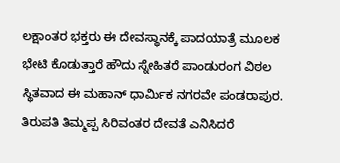ಲಕ್ಷಾಂತರ ಭಕ್ತರು ಈ ದೇವಸ್ಥಾನಕ್ಕೆ ಪಾದಯಾತ್ರೆ ಮೂಲಕ ಭೇಟಿ ಕೊಡುತ್ತಾರೆ ಹೌದು ಸ್ನೇಹಿತರೆ ಪಾಂಡುರಂಗ ವಿಠಲ ಸ್ಥಿತವಾದ ಈ ಮಹಾನ್ ಧಾರ್ಮಿಕ ನಗರವೇ ಪಂಡರಾಪುರ. ತಿರುಪತಿ ತಿಮ್ಮಪ್ಪ ಸಿರಿವಂತರ ದೇವತೆ ಎನಿಸಿದರೆ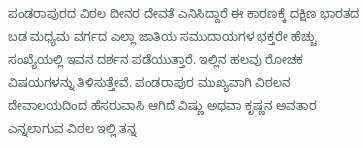ಪಂಡರಾಪುರದ ವಿಠಲ ದೀನರ ದೇವತೆ ಎನಿಸಿದ್ದಾರೆ ಈ ಕಾರಣಕ್ಕೆ ದಕ್ಷಿಣ ಭಾರತದ ಬಡ ಮಧ್ಯಮ ವರ್ಗದ ಎಲ್ಲಾ ಜಾತಿಯ ಸಮುದಾಯಗಳ ಭಕ್ತರೇ ಹೆಚ್ಚು ಸಂಖ್ಯೆಯಲ್ಲಿ ಇವನ ದರ್ಶನ ಪಡೆಯುತ್ತಾರೆ. ಇಲ್ಲಿನ ಹಲವು ರೋಚಕ ವಿಷಯಗಳನ್ನು ತಿಳಿಸುತ್ತೇವೆ. ಪಂಡರಾಪುರ ಮುಖ್ಯವಾಗಿ ವಿಠಲನ ದೇವಾಲಯದಿಂದ ಹೆಸರುವಾಸಿ ಆಗಿದೆ ವಿಷ್ಣು ಅಥವಾ ಕೃಷ್ಣನ ಅವತಾರ ಎನ್ನಲಾಗುವ ವಿಠಲ ಇಲ್ಲಿ ತನ್ನ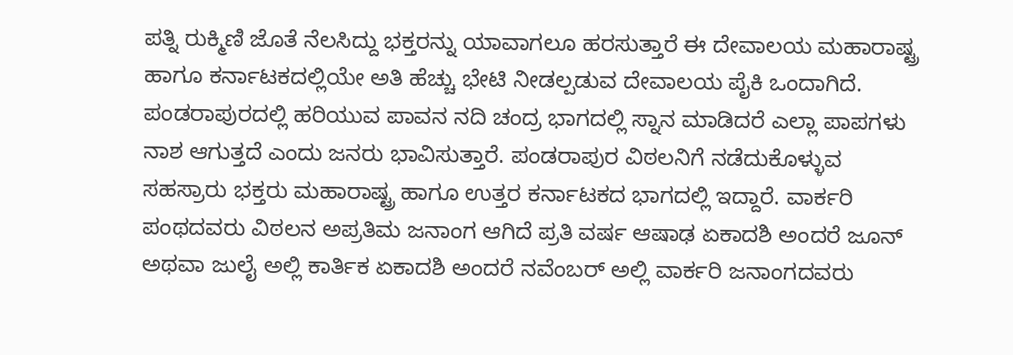ಪತ್ನಿ ರುಕ್ಮಿಣಿ ಜೊತೆ ನೆಲಸಿದ್ದು ಭಕ್ತರನ್ನು ಯಾವಾಗಲೂ ಹರಸುತ್ತಾರೆ ಈ ದೇವಾಲಯ ಮಹಾರಾಷ್ಟ್ರ ಹಾಗೂ ಕರ್ನಾಟಕದಲ್ಲಿಯೇ ಅತಿ ಹೆಚ್ಚು ಭೇಟಿ ನೀಡಲ್ಪಡುವ ದೇವಾಲಯ ಪೈಕಿ ಒಂದಾಗಿದೆ. ಪಂಡರಾಪುರದಲ್ಲಿ ಹರಿಯುವ ಪಾವನ ನದಿ ಚಂದ್ರ ಭಾಗದಲ್ಲಿ ಸ್ನಾನ ಮಾಡಿದರೆ ಎಲ್ಲಾ ಪಾಪಗಳು ನಾಶ ಆಗುತ್ತದೆ ಎಂದು ಜನರು ಭಾವಿಸುತ್ತಾರೆ. ಪಂಡರಾಪುರ ವಿಠಲನಿಗೆ ನಡೆದುಕೊಳ್ಳುವ ಸಹಸ್ರಾರು ಭಕ್ತರು ಮಹಾರಾಷ್ಟ್ರ ಹಾಗೂ ಉತ್ತರ ಕರ್ನಾಟಕದ ಭಾಗದಲ್ಲಿ ಇದ್ದಾರೆ. ವಾರ್ಕರಿ ಪಂಥದವರು ವಿಠಲನ ಅಪ್ರತಿಮ ಜನಾಂಗ ಆಗಿದೆ ಪ್ರತಿ ವರ್ಷ ಆಷಾಢ ಏಕಾದಶಿ ಅಂದರೆ ಜೂನ್ ಅಥವಾ ಜುಲೈ ಅಲ್ಲಿ ಕಾರ್ತಿಕ ಏಕಾದಶಿ ಅಂದರೆ ನವೆಂಬರ್ ಅಲ್ಲಿ ವಾರ್ಕರಿ ಜನಾಂಗದವರು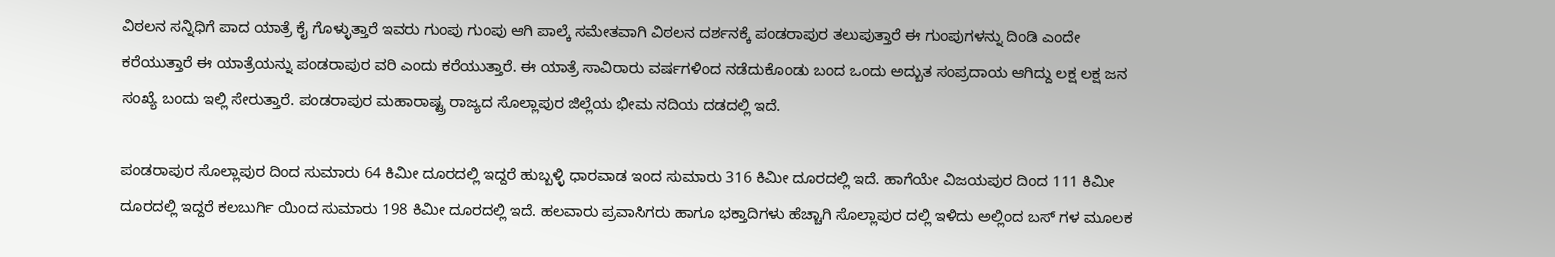ವಿಠಲನ ಸನ್ನಿಧಿಗೆ ಪಾದ ಯಾತ್ರೆ ಕೈ ಗೊಳ್ಳುತ್ತಾರೆ ಇವರು ಗುಂಪು ಗುಂಪು ಆಗಿ ಪಾಲ್ಕೆ ಸಮೇತವಾಗಿ ವಿಠಲನ ದರ್ಶನಕ್ಕೆ ಪಂಡರಾಪುರ ತಲುಪುತ್ತಾರೆ ಈ ಗುಂಪುಗಳನ್ನು ದಿಂಡಿ ಎಂದೇ ಕರೆಯುತ್ತಾರೆ ಈ ಯಾತ್ರೆಯನ್ನು ಪಂಡರಾಪುರ ವರಿ ಎಂದು ಕರೆಯುತ್ತಾರೆ. ಈ ಯಾತ್ರೆ ಸಾವಿರಾರು ವರ್ಷಗಳಿಂದ ನಡೆದುಕೊಂಡು ಬಂದ ಒಂದು ಅದ್ಬುತ ಸಂಪ್ರದಾಯ ಆಗಿದ್ದು ಲಕ್ಷ ಲಕ್ಷ ಜನ ಸಂಖ್ಯೆ ಬಂದು ಇಲ್ಲಿ ಸೇರುತ್ತಾರೆ. ಪಂಡರಾಪುರ ಮಹಾರಾಷ್ಟ್ರ ರಾಜ್ಯದ ಸೊಲ್ಲಾಪುರ ಜಿಲ್ಲೆಯ ಭೀಮ ನದಿಯ ದಡದಲ್ಲಿ ಇದೆ.

ಪಂಡರಾಪುರ ಸೊಲ್ಲಾಪುರ ದಿಂದ ಸುಮಾರು 64 ಕಿಮೀ ದೂರದಲ್ಲಿ ಇದ್ದರೆ ಹುಬ್ಬಳ್ಳಿ ಧಾರವಾಡ ಇಂದ ಸುಮಾರು 316 ಕಿಮೀ ದೂರದಲ್ಲಿ ಇದೆ. ಹಾಗೆಯೇ ವಿಜಯಪುರ ದಿಂದ 111 ಕಿಮೀ ದೂರದಲ್ಲಿ ಇದ್ದರೆ ಕಲಬುರ್ಗಿ ಯಿಂದ ಸುಮಾರು 198 ಕಿಮೀ ದೂರದಲ್ಲಿ ಇದೆ. ಹಲವಾರು ಪ್ರವಾಸಿಗರು ಹಾಗೂ ಭಕ್ತಾದಿಗಳು ಹೆಚ್ಚಾಗಿ ಸೊಲ್ಲಾಪುರ ದಲ್ಲಿ ಇಳಿದು ಅಲ್ಲಿಂದ ಬಸ್ ಗಳ ಮೂಲಕ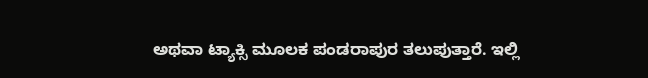ಅಥವಾ ಟ್ಯಾಕ್ಸಿ ಮೂಲಕ ಪಂಡರಾಪುರ ತಲುಪುತ್ತಾರೆ. ಇಲ್ಲಿ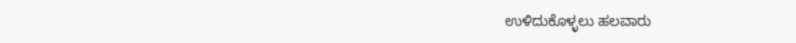ಉಳಿದುಕೊಳ್ಳಲು ಹಲವಾರು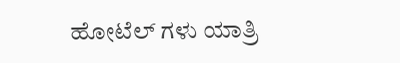ಹೋಟೆಲ್ ಗಳು ಯಾತ್ರಿ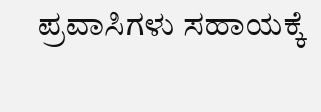ಪ್ರವಾಸಿಗಳು ಸಹಾಯಕ್ಕೆ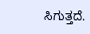ಸಿಗುತ್ತದೆ.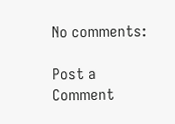No comments:

Post a Comment